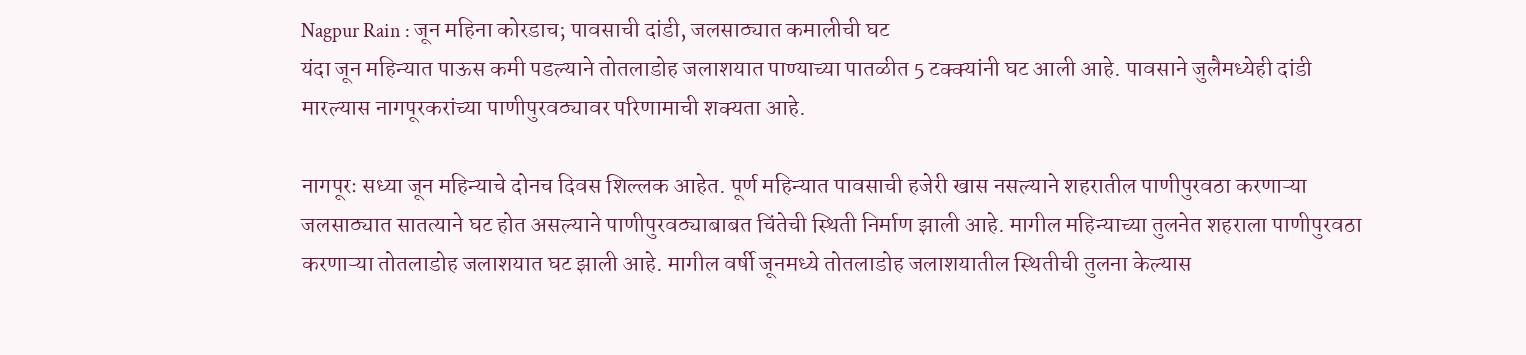Nagpur Rain : जून महिना कोरडाच; पावसाची दांडी, जलसाठ्यात कमालीची घट
यंदा जून महिन्यात पाऊस कमी पडल्याने तोतलाडोह जलाशयात पाण्याच्या पातळीत 5 टक्क्यांनी घट आली आहे. पावसाने जुलैमध्येही दांडी मारल्यास नागपूरकरांच्या पाणीपुरवठ्यावर परिणामाची शक्यता आहे.

नागपूरः सध्या जून महिन्याचे दोनच दिवस शिल्लक आहेत. पूर्ण महिन्यात पावसाची हजेरी खास नसल्याने शहरातील पाणीपुरवठा करणाऱ्या जलसाठ्यात सातत्याने घट होत असल्याने पाणीपुरवठ्याबाबत चिंतेची स्थिती निर्माण झाली आहे. मागील महिन्याच्या तुलनेत शहराला पाणीपुरवठा करणाऱ्या तोतलाडोह जलाशयात घट झाली आहे. मागील वर्षी जूनमध्ये तोतलाडोह जलाशयातील स्थितीची तुलना केल्यास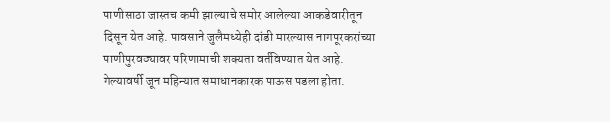पाणीसाठा जास्तच कमी झाल्याचे समोर आलेल्या आकडेवारीतून दिसून येत आहे. पावसाने जुलैमध्येही दांडी मारल्यास नागपूरकरांच्या पाणीपुरवठ्यावर परिणामाची शक्यता वर्तविण्यात येत आहे.
गेल्यावर्षी जून महिन्यात समाधानकारक पाऊस पडला होता.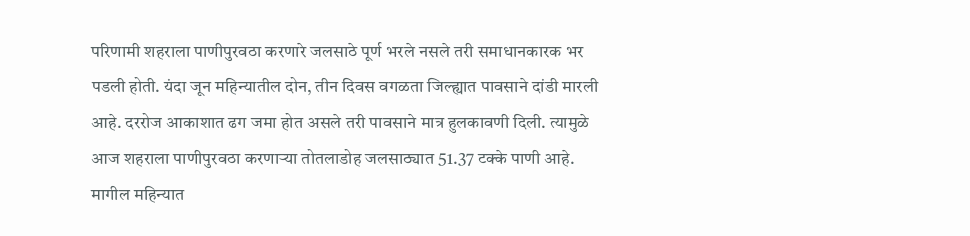परिणामी शहराला पाणीपुरवठा करणारे जलसाठे पूर्ण भरले नसले तरी समाधानकारक भर पडली होती. यंदा जून महिन्यातील दोन, तीन दिवस वगळता जिल्ह्यात पावसाने दांडी मारली आहे. दररोज आकाशात ढग जमा होत असले तरी पावसाने मात्र हुलकावणी दिली. त्यामुळे आज शहराला पाणीपुरवठा करणाऱ्या तोतलाडोह जलसाठ्यात 51.37 टक्के पाणी आहे.
मागील महिन्यात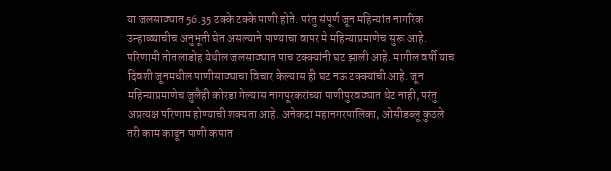या जलसाठ्यात 56.35 टक्के टक्के पाणी होते. परंतु संपूर्ण जून महिन्यांत नागरिक उन्हाळ्याचीच अनुभूती घेत असल्याने पाण्याचा वापर मे महिन्याप्रमाणेच सुरू आहे. परिणामी तोतलाडोह येथील जलसाठ्यात पाच टक्क्यांनी घट झाली आहे. मागील वर्षी याच दिवशी जूनमधील पाणीसाठ्याचा विचार केल्यास ही घट नऊ टक्क्यांची आहे. जून महिन्याप्रमाणेच जुलैही कोरडा गेल्यास नागपूरकरांच्या पाणीपुरवठ्यात थेट नाही, परंतु अप्रत्यक्ष परिणाम होण्याची शक्यता आहे. अनेकदा महानगरपालिका, ओसीडब्लू कुठले तरी काम काढून पाणी कपात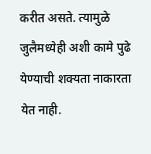करीत असते. त्यामुळे जुलैमध्येही अशी कामे पुढे येण्याची शक्यता नाकारता येत नाही.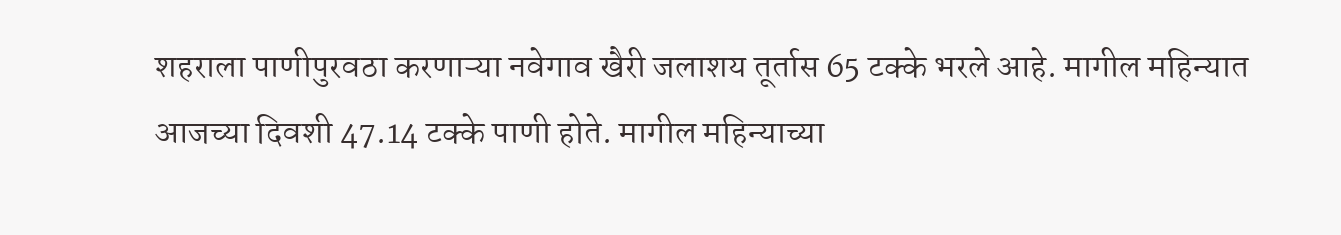शहराला पाणीपुरवठा करणाऱ्या नवेगाव खैरी जलाशय तूर्तास 65 टक्के भरले आहे. मागील महिन्यात आजच्या दिवशी 47.14 टक्के पाणी होते. मागील महिन्याच्या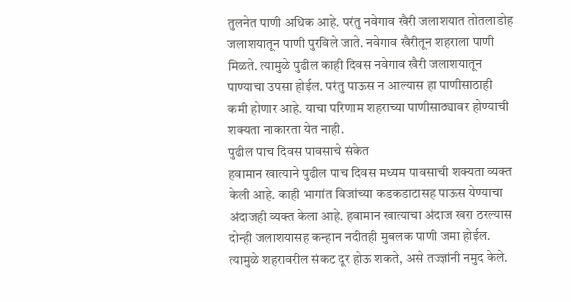तुलनेत पाणी अधिक आहे. परंतु नवेगाव खैरी जलाशयात तोतलाडोह जलाशयातून पाणी पुरविले जाते. नवेगाव खैरीतून शहराला पाणी मिळते. त्यामुळे पुढील काही दिवस नवेगाव खैरी जलाशयातून पाण्याचा उपसा होईल. परंतु पाऊस न आल्यास हा पाणीसाठाही कमी होणार आहे. याचा परिणाम शहराच्या पाणीसाठ्यावर होण्याची शक्यता नाकारता येत नाही.
पुढील पाच दिवस पावसाचे संकेत
हवामान खात्याने पुढील पाच दिवस मध्यम पावसाची शक्यता व्यक्त केली आहे. काही भागांत विजांच्या कडकडाटासह पाऊस येण्याचा अंदाजही व्यक्त केला आहे. हवामान खात्याचा अंदाज खरा ठरल्यास दोन्ही जलाशयासह कन्हान नदीतही मुबलक पाणी जमा होईल. त्यामुळे शहरावरील संकट दूर होऊ शकते, असे तज्ज्ञांनी नमुद केले.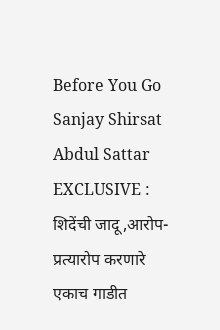Before You Go
Sanjay Shirsat Abdul Sattar EXCLUSIVE : शिदेंची जादू,आरोप-प्रत्यारोप करणारे एकाच गाडीत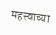महत्त्वाच्या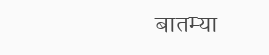बातम्या